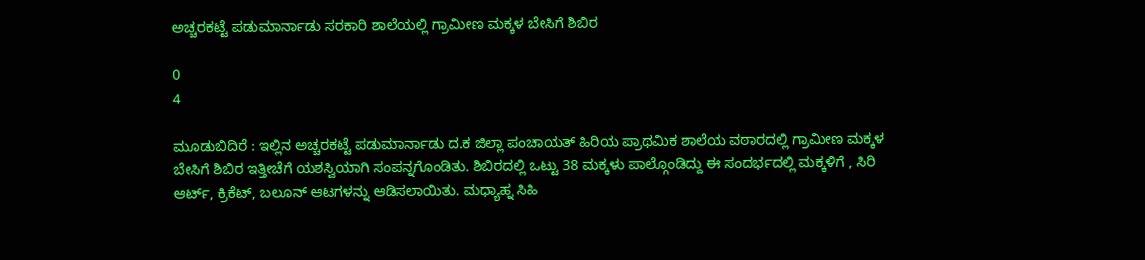ಅಚ್ಚರಕಟ್ಟೆ ಪಡುಮಾರ್ನಾಡು ಸರಕಾರಿ ಶಾಲೆಯಲ್ಲಿ ಗ್ರಾಮೀಣ ಮಕ್ಕಳ ಬೇಸಿಗೆ ಶಿಬಿರ

0
4

ಮೂಡುಬಿದಿರೆ : ಇಲ್ಲಿನ ಅಚ್ಚರಕಟ್ಟೆ ಪಡುಮಾರ್ನಾಡು ದ.ಕ ಜಿಲ್ಲಾ ಪಂಚಾಯತ್ ಹಿರಿಯ ಪ್ರಾಥಮಿಕ ಶಾಲೆಯ ವಠಾರದಲ್ಲಿ ಗ್ರಾಮೀಣ ಮಕ್ಕಳ ಬೇಸಿಗೆ ಶಿಬಿರ ಇತ್ತೀಚೆಗೆ ಯಶಸ್ವಿಯಾಗಿ ಸಂಪನ್ನಗೊಂಡಿತು. ಶಿಬಿರದಲ್ಲಿ ಒಟ್ಟು 38 ಮಕ್ಕಳು ಪಾಲ್ಗೊಂಡಿದ್ದು ಈ ಸಂದರ್ಭದಲ್ಲಿ ಮಕ್ಕಳಿಗೆ , ಸಿರಿ ಆರ್ಟ್, ಕ್ರಿಕೆಟ್, ಬಲೂನ್ ಆಟಗಳನ್ನು ಆಡಿಸಲಾಯಿತು. ಮಧ್ಯಾಹ್ನ ಸಿಹಿ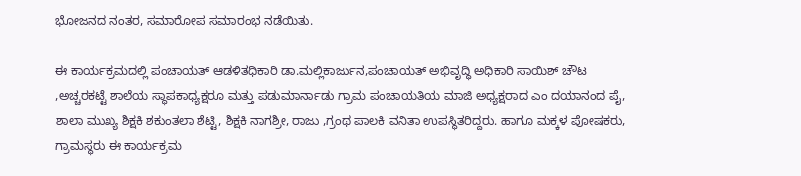ಭೋಜನದ ನಂತರ, ಸಮಾರೋಪ ಸಮಾರಂಭ ನಡೆಯಿತು.

ಈ ಕಾರ್ಯಕ್ರಮದಲ್ಲಿ ಪಂಚಾಯತ್ ಆಡಳಿತಧಿಕಾರಿ ಡಾ.ಮಲ್ಲಿಕಾರ್ಜುನ,ಪಂಚಾಯತ್ ಅಭಿವೃದ್ಧಿ ಅಧಿಕಾರಿ ಸಾಯಿಶ್ ಚೌಟ ,ಅಚ್ಚರಕಟ್ಟೆ ಶಾಲೆಯ ಸ್ಥಾಪಕಾಧ್ಯಕ್ಷರೂ ಮತ್ತು ಪಡುಮಾರ್ನಾಡು ಗ್ರಾಮ ಪಂಚಾಯತಿಯ ಮಾಜಿ ಅಧ್ಯಕ್ಷರಾದ ಎಂ ದಯಾನಂದ ಪೈ, ಶಾಲಾ ಮುಖ್ಯ ಶಿಕ್ಷಕಿ ಶಕುಂತಲಾ ಶೆಟ್ಟಿ, ಶಿಕ್ಷಕಿ ನಾಗಶ್ರೀ, ರಾಜು ,ಗ್ರಂಥ ಪಾಲಕಿ ವನಿತಾ ಉಪಸ್ಥಿತರಿದ್ದರು. ಹಾಗೂ ಮಕ್ಕಳ ಪೋಷಕರು, ಗ್ರಾಮಸ್ಥರು ಈ ಕಾರ್ಯಕ್ರಮ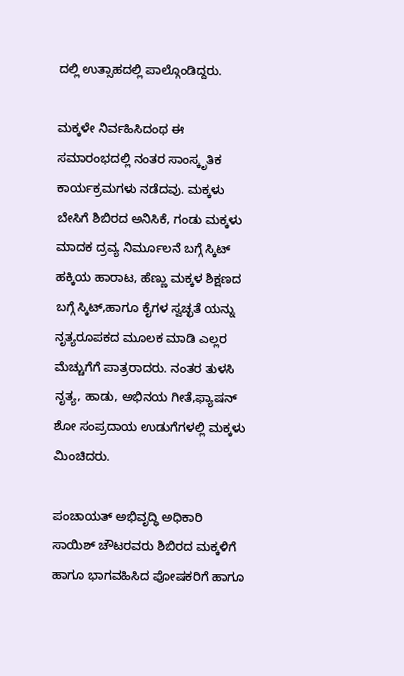ದಲ್ಲಿ ಉತ್ಸಾಹದಲ್ಲಿ ಪಾಲ್ಗೊಂಡಿದ್ದರು.

ಮಕ್ಕಳೇ ನಿರ್ವಹಿಸಿದಂಥ ಈ ಸಮಾರಂಭದಲ್ಲಿ ನಂತರ ಸಾಂಸ್ಕೃತಿಕ ಕಾರ್ಯಕ್ರಮಗಳು ನಡೆದವು. ಮಕ್ಕಳು ಬೇಸಿಗೆ ಶಿಬಿರದ ಅನಿಸಿಕೆ, ಗಂಡು ಮಕ್ಕಳು ಮಾದಕ ದ್ರವ್ಯ ನಿರ್ಮೂಲನೆ ಬಗ್ಗೆ ಸ್ಕಿಟ್ ಹಕ್ಕಿಯ ಹಾರಾಟ, ಹೆಣ್ಣು ಮಕ್ಕಳ ಶಿಕ್ಷಣದ ಬಗ್ಗೆ ಸ್ಕಿಟ್,ಹಾಗೂ ಕೈಗಳ ಸ್ವಚ್ಛತೆ ಯನ್ನು ನೃತ್ಯರೂಪಕದ ಮೂಲಕ ಮಾಡಿ ಎಲ್ಲರ ಮೆಚ್ಚುಗೆಗೆ ಪಾತ್ರರಾದರು. ನಂತರ ತುಳಸಿ ನೃತ್ಯ, ಹಾಡು, ಅಭಿನಯ ಗೀತೆ,ಫ್ಯಾಷನ್ ಶೋ ಸಂಪ್ರದಾಯ ಉಡುಗೆಗಳಲ್ಲಿ ಮಕ್ಕಳು ಮಿಂಚಿದರು.

ಪಂಚಾಯತ್ ಅಭಿವೃದ್ಧಿ ಅಧಿಕಾರಿ ಸಾಯಿಶ್ ಚೌಟರವರು ಶಿಬಿರದ ಮಕ್ಕಳಿಗೆ ಹಾಗೂ ಭಾಗವಹಿಸಿದ ಪೋಷಕರಿಗೆ ಹಾಗೂ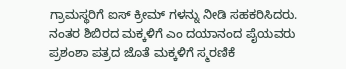ಗ್ರಾಮಸ್ಥರಿಗೆ ಐಸ್ ಕ್ರೀಮ್ ಗಳನ್ನು ನೀಡಿ ಸಹಕರಿಸಿದರು. ನಂತರ ಶಿಬಿರದ ಮಕ್ಕಳಿಗೆ ಎಂ ದಯಾನಂದ ಪೈಯವರು ಪ್ರಶಂಶಾ ಪತ್ರದ ಜೊತೆ ಮಕ್ಕಳಿಗೆ ಸ್ಮರಣಿಕೆ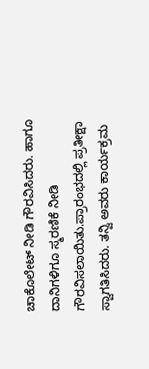ಚಾಕೊಲೇಟ್ ನೀಡಿ ಗೌರವಿಸಿದರು. ಹಾಗೂ ದಾನಿಗಳಿಗೂ ಸ್ಮರಣಿಕೆ ನೀಡಿ ಗೌರವಿಸಲಾಯಿತು.ಪ್ರಾರಂಭದಲ್ಲಿ ಪ್ರತೀಕ್ಷಾ ಸ್ವಾಗತಿಸಿದರು. ತನ್ವಿ ಅವರು ಕಾರ್ಯಕ್ರಮ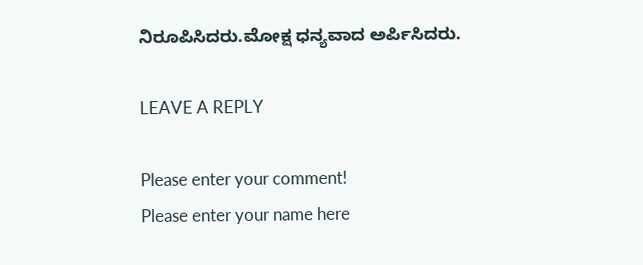ನಿರೂಪಿಸಿದರು.ಮೋಕ್ಷ ಧನ್ಯವಾದ ಅರ್ಪಿಸಿದರು.

LEAVE A REPLY

Please enter your comment!
Please enter your name here